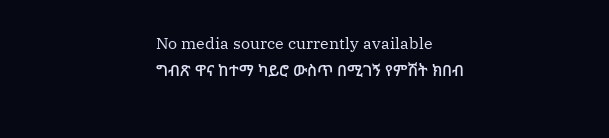No media source currently available
ግብጽ ዋና ከተማ ካይሮ ውስጥ በሚገኝ የምሽት ክበብ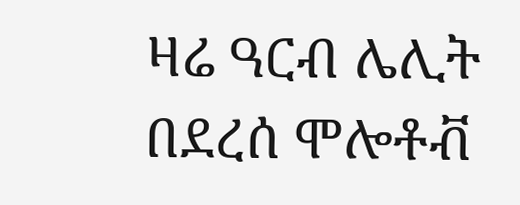ዛሬ ዓርብ ሌሊት በደረሰ ሞሎቶቭ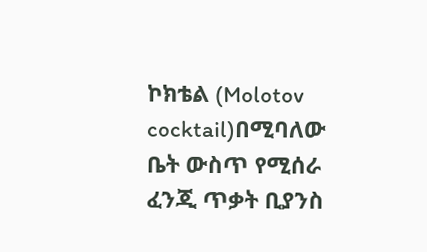ኮክቴል (Molotov cocktail)በሚባለው ቤት ውስጥ የሚሰራ ፈንጂ ጥቃት ቢያንስ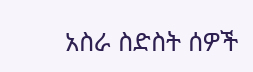አስራ ስድስት ሰዎች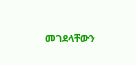መገደላቸውን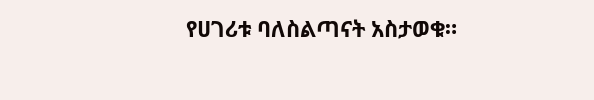የሀገሪቱ ባለስልጣናት አስታወቁ።